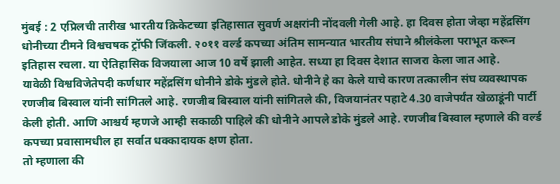मुंबई : 2 एप्रिलची तारीख भारतीय क्रिकेटच्या इतिहासात सुवर्ण अक्षरांनी नोंदवली गेली आहे. हा दिवस होता जेव्हा महेंद्रसिंग धोनीच्या टीमने विश्वचषक ट्रॉफी जिंकली. २०११ वर्ल्ड कपच्या अंतिम सामन्यात भारतीय संघाने श्रीलंकेला पराभूत करून इतिहास रचला. या ऐतिहासिक विजयाला आज 10 वर्षे झाली आहेत. सध्या हा दिवस देशात साजरा केला जात आहे.
यावेळी विश्वविजेतेपदी कर्णधार महेंद्रसिंग धोनीने डोके मुंडले होते. धोनीने हे का केले याचे कारण तत्कालीन संघ व्यवस्थापक रणजीब बिस्वाल यांनी सांगितले आहे. रणजीब बिस्वाल यांनी सांगितले की, विजयानंतर पहाटे 4.30 वाजेपर्यंत खेळाडूंनी पार्टी केली होती. आणि आश्चर्य म्हणजे आम्ही सकाळी पाहिले की धोनीने आपले डोके मुंडले आहे. रणजीब बिस्वाल म्हणाले की वर्ल्ड कपच्या प्रवासामधील हा सर्वात धक्कादायक क्षण होता.
तो म्हणाला की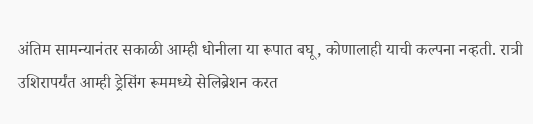अंतिम सामन्यानंतर सकाळी आम्ही धोनीला या रूपात बघू, कोणालाही याची कल्पना नव्हती. रात्री उशिरापर्यंत आम्ही ड्रेसिंग रूममध्ये सेलिब्रेशन करत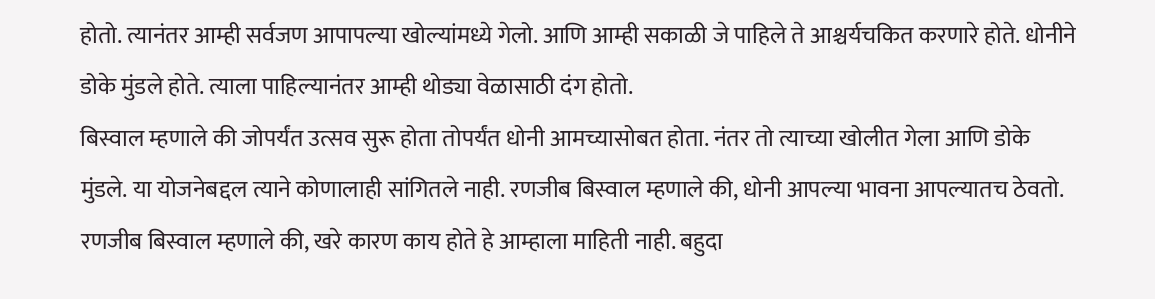होतो. त्यानंतर आम्ही सर्वजण आपापल्या खोल्यांमध्ये गेलो. आणि आम्ही सकाळी जे पाहिले ते आश्चर्यचकित करणारे होते. धोनीने डोके मुंडले होते. त्याला पाहिल्यानंतर आम्ही थोड्या वेळासाठी दंग होतो.
बिस्वाल म्हणाले की जोपर्यंत उत्सव सुरू होता तोपर्यंत धोनी आमच्यासोबत होता. नंतर तो त्याच्या खोलीत गेला आणि डोके मुंडले. या योजनेबद्दल त्याने कोणालाही सांगितले नाही. रणजीब बिस्वाल म्हणाले की, धोनी आपल्या भावना आपल्यातच ठेवतो. रणजीब बिस्वाल म्हणाले की, खरे कारण काय होते हे आम्हाला माहिती नाही. बहुदा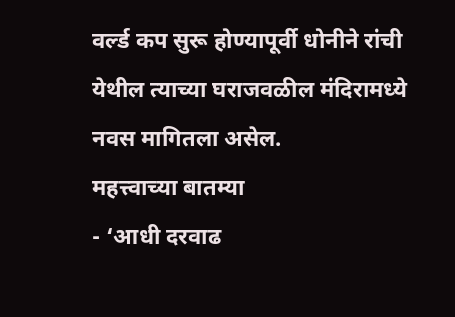वर्ल्ड कप सुरू होण्यापूर्वी धोनीने रांची येथील त्याच्या घराजवळील मंदिरामध्ये नवस मागितला असेल.
महत्त्वाच्या बातम्या
- ‘आधी दरवाढ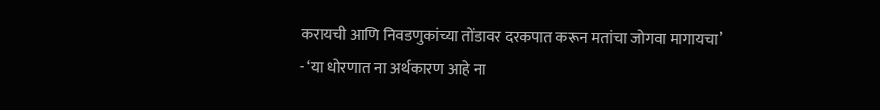करायची आणि निवडणुकांच्या तोंडावर दरकपात करून मतांचा जोगवा मागायचा’
- ‘या धोरणात ना अर्थकारण आहे ना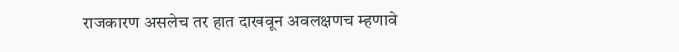राजकारण असलेच तर हात दाखवून अवलक्षणच म्हणावे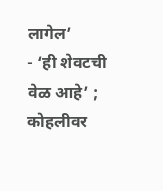लागेल’
- ‘ही शेवटची वेळ आहे’ ; कोहलीवर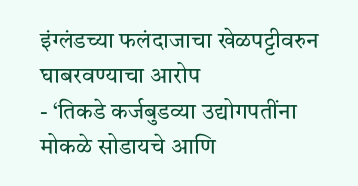इंग्लंडच्या फलंदाजाचा खेळपट्टीवरुन घाबरवण्याचा आरोप
- ‘तिकडे कर्जबुडव्या उद्योगपतींना मोकळे सोडायचे आणि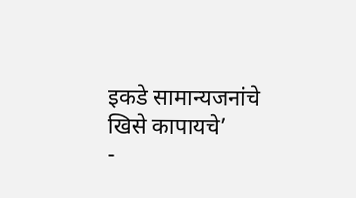इकडे सामान्यजनांचे खिसे कापायचे’
-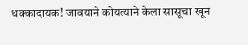धक्कादायक! जावयाने कोयत्याने केला सासूचा खून